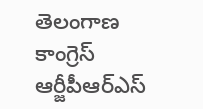తెలంగాణ కాంగ్రెస్ ఆర్జీపీఆర్‌‌‌‌‌‌‌‌ఎస్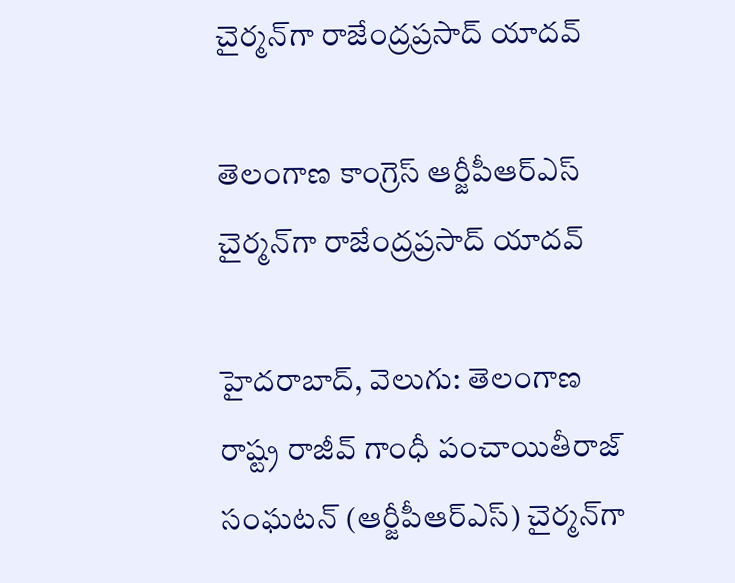చైర్మన్‌‌‌‌గా రాజేంద్రప్రసాద్ యాదవ్

తెలంగాణ కాంగ్రెస్ ఆర్జీపీఆర్‌‌‌‌‌‌‌‌ఎస్ చైర్మన్‌‌‌‌గా రాజేంద్రప్రసాద్ యాదవ్

హైదరాబాద్, వెలుగు: తెలంగాణ రాష్ట్ర రాజీవ్ గాంధీ పంచాయితీరాజ్ సంఘటన్ (ఆ‌‌‌‌ర్జీపీఆర్‌‌‌‌‌‌‌‌ఎస్) చైర్మన్‌‌‌‌గా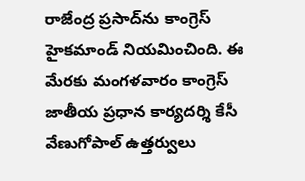రాజేంద్ర ప్రసాద్‌‌‌‌ను కాంగ్రెస్ హైకమాండ్ నియమించింది. ఈ మేరకు మంగళవారం కాంగ్రెస్ జాతీయ ప్రధాన కార్యదర్శి కేసీ వేణుగోపాల్ ఉత్తర్వులు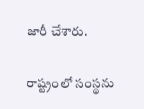జారీ చేశారు.

రాష్ట్రంలో సంస్థను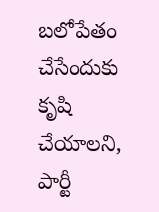బలోపేతం చేసేందుకు కృషి చేయాలని, పార్టీ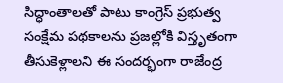సిద్ధాంతాలతో పాటు కాంగ్రెస్ ప్రభుత్వ సంక్షేమ పథకాలను ప్రజల్లోకి విస్తృతంగా తీసుకెళ్లాలని ఈ సందర్భంగా రాజేంద్ర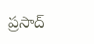ప్రసాద్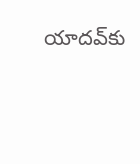యాదవ్‌‌‌‌కు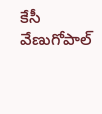కేసీ వేణుగోపాల్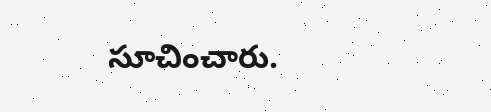సూచించారు.